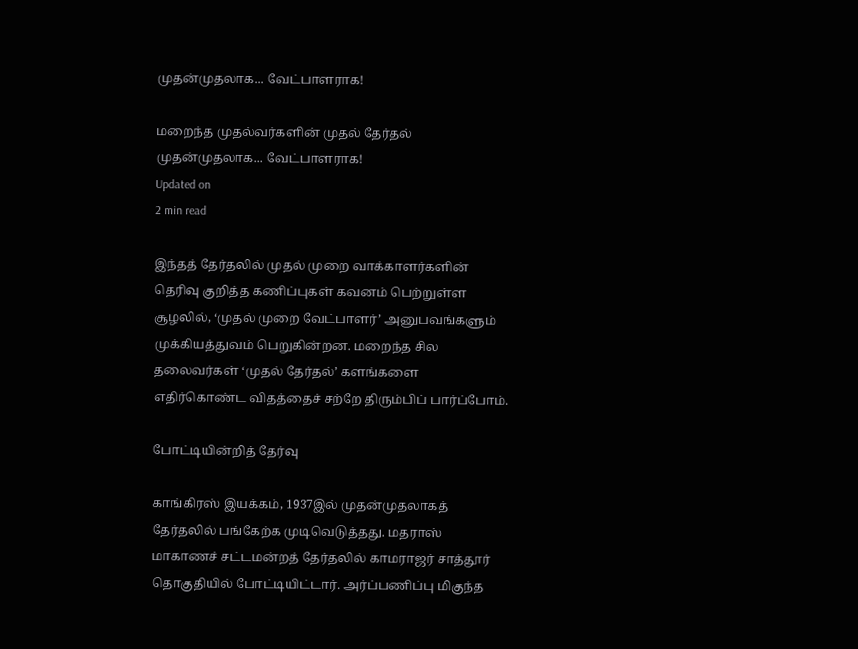முதன்முதலாக... வேட்பாளராக!

மறைந்த முதல்வர்களின் முதல் தேர்தல்
முதன்முதலாக... வேட்பாளராக!
Updated on
2 min read

இந்தத் தேர்தலில் முதல் முறை வாக்காளர்களின் தெரிவு குறித்த கணிப்புகள் கவனம் பெற்றுள்ள சூழலில், ‘முதல் முறை வேட்பாளர்’ அனுபவங்களும் முக்கியத்துவம் பெறுகின்றன. மறைந்த சில தலைவர்கள் ‘முதல் தேர்தல்’ களங்களை எதிர்கொண்ட விதத்தைச் சற்றே திரும்பிப் பார்ப்போம்.

போட்டியின்றித் தேர்வு

காங்கிரஸ் இயக்கம், 1937இல் முதன்முதலாகத் தேர்தலில் பங்கேற்க முடிவெடுத்தது. மதராஸ் மாகாணச் சட்டமன்றத் தேர்தலில் காமராஜர் சாத்தூர் தொகுதியில் போட்டியிட்டார். அர்ப்பணிப்பு மிகுந்த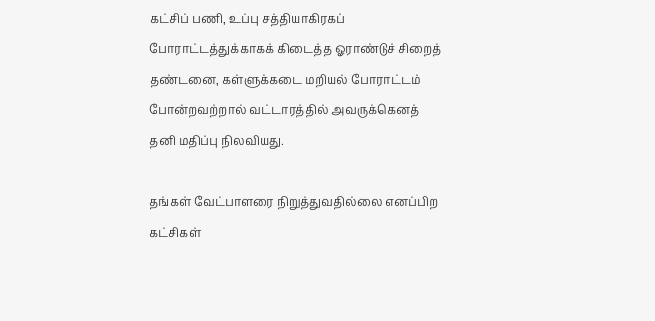கட்சிப் பணி, உப்பு சத்தியாகிரகப் போராட்டத்துக்காகக் கிடைத்த ஓராண்டுச் சிறைத் தண்டனை, கள்ளுக்கடை மறியல் போராட்டம் போன்றவற்றால் வட்டாரத்தில் அவருக்கெனத் தனி மதிப்பு நிலவியது.

தங்கள் வேட்பாளரை நிறுத்துவதில்லை எனப்பிற கட்சிகள்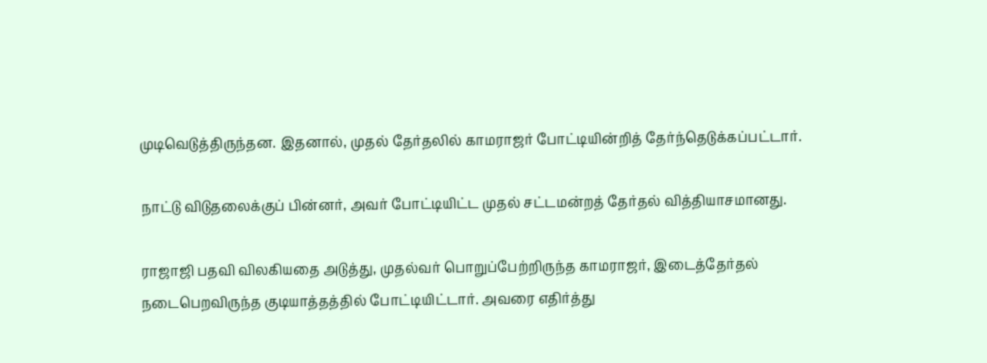முடிவெடுத்திருந்தன. இதனால், முதல் தேர்தலில் காமராஜர் போட்டியின்றித் தேர்ந்தெடுக்கப்பட்டார்.

நாட்டு விடுதலைக்குப் பின்னர், அவர் போட்டியிட்ட முதல் சட்டமன்றத் தேர்தல் வித்தியாசமானது.

ராஜாஜி பதவி விலகியதை அடுத்து, முதல்வர் பொறுப்பேற்றிருந்த காமராஜர், இடைத்தேர்தல் நடைபெறவிருந்த குடியாத்தத்தில் போட்டியிட்டார். அவரை எதிர்த்து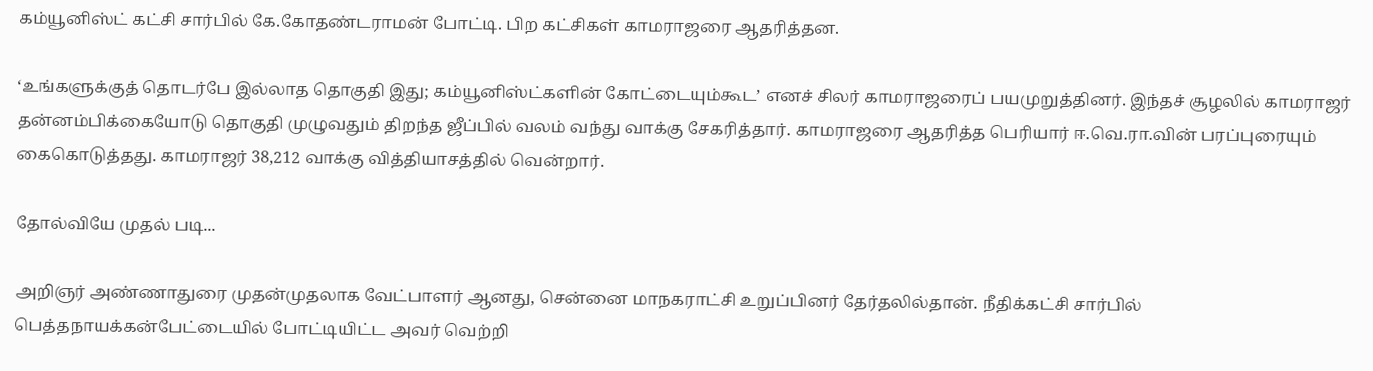கம்யூனிஸ்ட் கட்சி சார்பில் கே.கோதண்டராமன் போட்டி. பிற கட்சிகள் காமராஜரை ஆதரித்தன.

‘உங்களுக்குத் தொடர்பே இல்லாத தொகுதி இது; கம்யூனிஸ்ட்களின் கோட்டையும்கூட’ எனச் சிலர் காமராஜரைப் பயமுறுத்தினர். இந்தச் சூழலில் காமராஜர் தன்னம்பிக்கையோடு தொகுதி முழுவதும் திறந்த ஜீப்பில் வலம் வந்து வாக்கு சேகரித்தார். காமராஜரை ஆதரித்த பெரியார் ஈ.வெ.ரா.வின் பரப்புரையும் கைகொடுத்தது. காமராஜர் 38,212 வாக்கு வித்தியாசத்தில் வென்றார்.

தோல்வியே முதல் படி...

அறிஞர் அண்ணாதுரை முதன்முதலாக வேட்பாளர் ஆனது, சென்னை மாநகராட்சி உறுப்பினர் தேர்தலில்தான். நீதிக்கட்சி சார்பில் பெத்தநாயக்கன்பேட்டையில் போட்டியிட்ட அவர் வெற்றி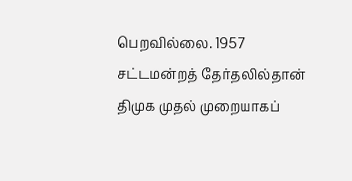பெறவில்லை. 1957 சட்டமன்றத் தேர்தலில்தான் திமுக முதல் முறையாகப்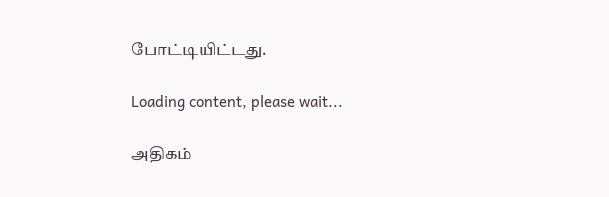போட்டியிட்டது.

Loading content, please wait...

அதிகம்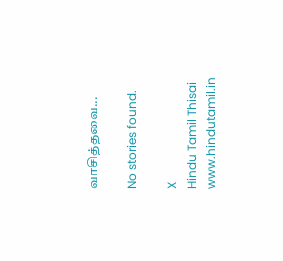வாசித்தவை...

No stories found.

X
Hindu Tamil Thisai
www.hindutamil.in